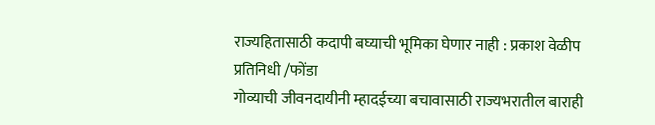राज्यहितासाठी कदापी बघ्याची भूमिका घेणार नाही : प्रकाश वेळीप
प्रतिनिधी /फोंडा
गोव्याची जीवनदायीनी म्हादईच्या बचावासाठी राज्यभरातील बाराही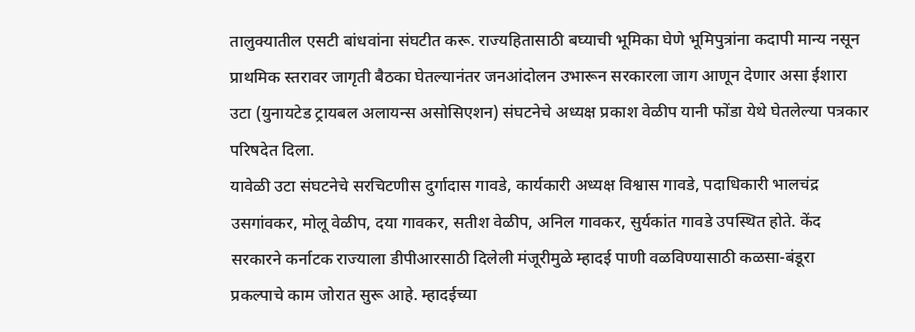तालुक्यातील एसटी बांधवांना संघटीत करू. राज्यहितासाठी बघ्याची भूमिका घेणे भूमिपुत्रांना कदापी मान्य नसून प्राथमिक स्तरावर जागृती बैठका घेतल्यानंतर जनआंदोलन उभारून सरकारला जाग आणून देणार असा ईशारा उटा (युनायटेड ट्रायबल अलायन्स असोसिएशन) संघटनेचे अध्यक्ष प्रकाश वेळीप यानी फोंडा येथे घेतलेल्या पत्रकार परिषदेत दिला.
यावेळी उटा संघटनेचे सरचिटणीस दुर्गादास गावडे, कार्यकारी अध्यक्ष विश्वास गावडे, पदाधिकारी भालचंद्र उसगांवकर, मोलू वेळीप, दया गावकर, सतीश वेळीप, अनिल गावकर, सुर्यकांत गावडे उपस्थित होते. केंद सरकारने कर्नाटक राज्याला डीपीआरसाठी दिलेली मंजूरीमुळे म्हादई पाणी वळविण्यासाठी कळसा-बंडूरा प्रकल्पाचे काम जोरात सुरू आहे. म्हादईच्या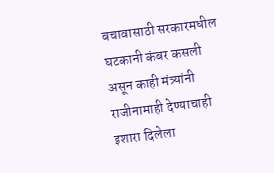बचावासाठी सरकारमधील घटकानी कंबर कसली असून काही मंत्र्यांनी राजीनामाही देण्याचाही इशारा दिलेला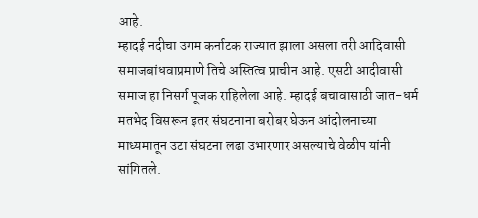आहे.
म्हादई नदीचा उगम कर्नाटक राज्यात झाला असला तरी आदिवासी समाजबांधवाप्रमाणे तिचे अस्तित्व प्राचीन आहे. एसटी आदीवासी समाज हा निसर्ग पूजक राहिलेला आहे. म्हादई बचावासाठी जात-धर्म मतभेद विसरून इतर संघटनाना बरोबर घेऊन आंदोलनाच्या माध्यमातून उटा संघटना लढा उभारणार असल्याचे वेळीप यांनी सांगितले.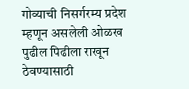गोव्याची निसर्गरम्य प्रदेश म्हणून असलेली ओळख पुढील पिढीला राखून ठेवण्यासाठी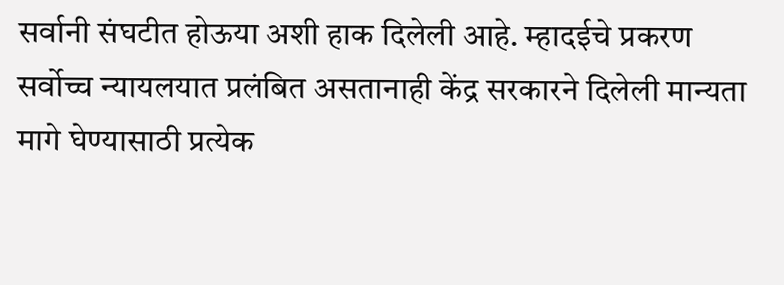सर्वानी संघटीत होऊया अशी हाक दिलेली आहे. म्हादईचे प्रकरण सर्वोच्च न्यायलयात प्रलंबित असतानाही केंद्र सरकारने दिलेली मान्यता मागे घेण्यासाठी प्रत्येक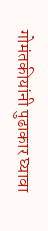गोमंतकीयांनी पुढाकार घ्यावा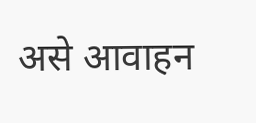असे आवाहन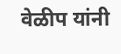वेळीप यांनी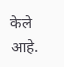केले आहे.